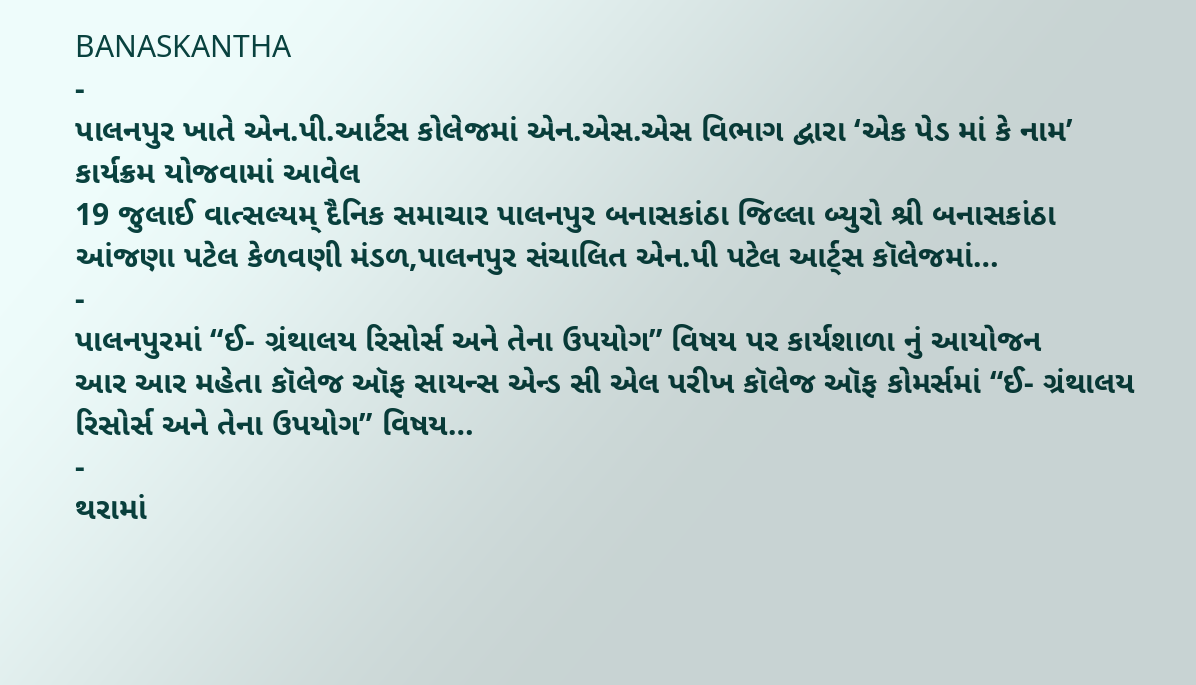BANASKANTHA
-
પાલનપુર ખાતે એન.પી.આર્ટસ કોલેજમાં એન.એસ.એસ વિભાગ દ્વારા ‘એક પેડ માં કે નામ’ કાર્યક્રમ યોજવામાં આવેલ
19 જુલાઈ વાત્સલ્યમ્ દૈનિક સમાચાર પાલનપુર બનાસકાંઠા જિલ્લા બ્યુરો શ્રી બનાસકાંઠા આંજણા પટેલ કેળવણી મંડળ,પાલનપુર સંચાલિત એન.પી પટેલ આર્ટ્સ કૉલેજમાં…
-
પાલનપુરમાં “ઈ- ગ્રંથાલય રિસોર્સ અને તેના ઉપયોગ” વિષય પર કાર્યશાળા નું આયોજન
આર આર મહેતા કૉલેજ ઑફ સાયન્સ એન્ડ સી એલ પરીખ કૉલેજ ઑફ કોમર્સમાં “ઈ- ગ્રંથાલય રિસોર્સ અને તેના ઉપયોગ” વિષય…
-
થરામાં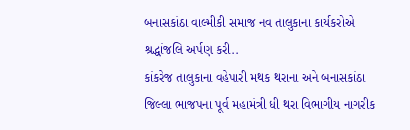બનાસકાંઠા વાલ્મીકી સમાજ નવ તાલુકાના કાર્યકરોએ શ્રદ્ધાંજલિ અર્પણ કરી..
કાંકરેજ તાલુકાના વહેપારી મથક થરાના અને બનાસકાંઠા જિલ્લા ભાજપના પૂર્વ મહામંત્રી ધી થરા વિભાગીય નાગરીક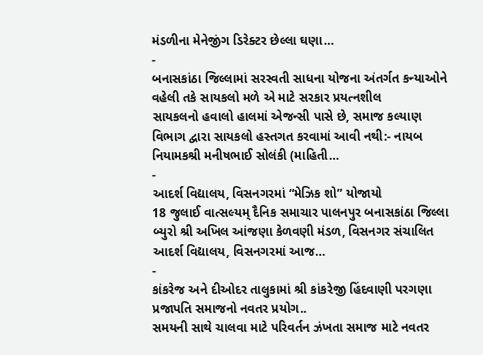મંડળીના મેનેજીંગ ડિરેક્ટર છેલ્લા ઘણા…
-
બનાસકાંઠા જિલ્લામાં સરસ્વતી સાધના યોજના અંતર્ગત કન્યાઓને વહેલી તકે સાયકલો મળે એ માટે સરકાર પ્રયત્નશીલ
સાયકલનો હવાલો હાલમાં એજન્સી પાસે છે, સમાજ કલ્યાણ વિભાગ દ્વારા સાયકલો હસ્તગત કરવામાં આવી નથી:- નાયબ નિયામકશ્રી મનીષભાઈ સોલંકી (માહિતી…
-
આદર્શ વિદ્યાલય, વિસનગરમાં “મેઝિક શો” યોજાયો
18 જુલાઈ વાત્સલ્યમ્ દૈનિક સમાચાર પાલનપુર બનાસકાંઠા જિલ્લા બ્યુરો શ્રી અખિલ આંજણા કેળવણી મંડળ, વિસનગર સંચાલિત આદર્શ વિદ્યાલય, વિસનગરમાં આજ…
-
કાંકરેજ અને દીઓદર તાલુકામાં શ્રી કાંકરેજી હિંદવાણી પરગણા પ્રજાપતિ સમાજનો નવતર પ્રયોગ..
સમયની સાથે ચાલવા માટે પરિવર્તન ઝંખતા સમાજ માટે નવતર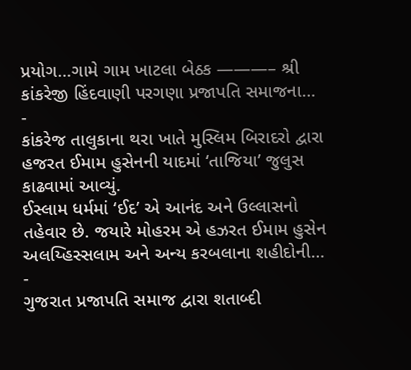પ્રયોગ…ગામે ગામ ખાટલા બેઠક ———– શ્રી કાંકરેજી હિંદવાણી પરગણા પ્રજાપતિ સમાજના…
-
કાંકરેજ તાલુકાના થરા ખાતે મુસ્લિમ બિરાદરો દ્વારા હજરત ઈમામ હુસેનની યાદમાં ‘તાજિયા’ જુલુસ કાઢવામાં આવ્યું.
ઈસ્લામ ધર્મમાં ‘ઈદ’ એ આનંદ અને ઉલ્લાસનો તહેવાર છે. જયારે મોહરમ એ હઝરત ઈમામ હુસેન અલય્હિસ્સલામ અને અન્ય કરબલાના શહીદોની…
-
ગુજરાત પ્રજાપતિ સમાજ દ્વારા શતાબ્દી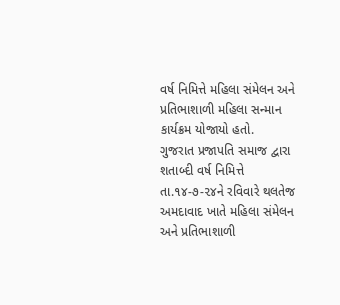વર્ષ નિમિત્તે મહિલા સંમેલન અને પ્રતિભાશાળી મહિલા સન્માન કાર્યક્રમ યોજાયો હતો.
ગુજરાત પ્રજાપતિ સમાજ દ્વારા શતાબ્દી વર્ષ નિમિત્તે તા.૧૪-૭-૨૪ને રવિવારે થલતેજ અમદાવાદ ખાતે મહિલા સંમેલન અને પ્રતિભાશાળી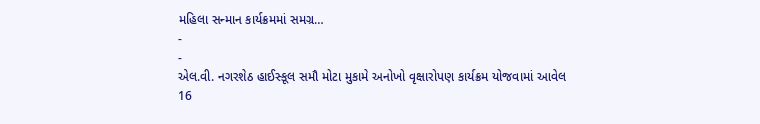મહિલા સન્માન કાર્યક્રમમાં સમગ્ર…
-
-
એલ.વી. નગરશેઠ હાઈસ્કૂલ સમૌ મોટા મુકામે અનોખો વૃક્ષારોપણ કાર્યક્રમ યોજવામાં આવેલ
16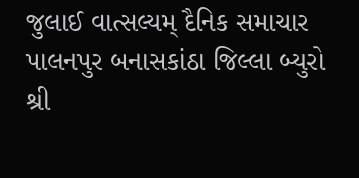જુલાઈ વાત્સલ્યમ્ દૈનિક સમાચાર પાલનપુર બનાસકાંઠા જિલ્લા બ્યુરો શ્રી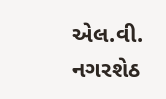એલ.વી. નગરશેઠ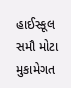હાઈસ્કૂલ સમૌ મોટા મુકામેગત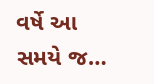વર્ષે આ સમયે જ…